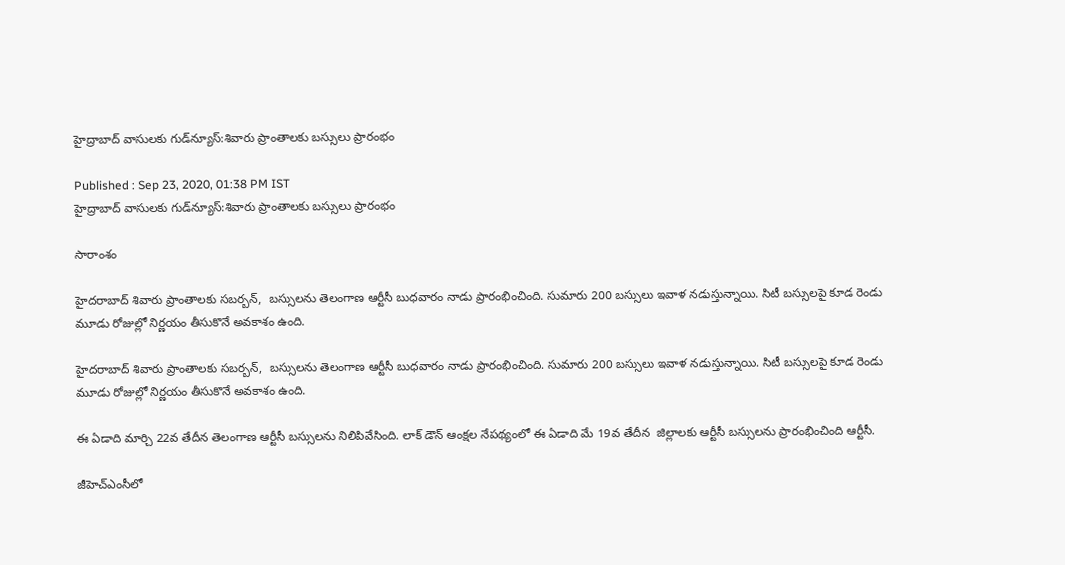హైద్రాబాద్ వాసులకు గుడ్‌న్యూస్:శివారు ప్రాంతాలకు బస్సులు ప్రారంభం

Published : Sep 23, 2020, 01:38 PM IST
హైద్రాబాద్ వాసులకు గుడ్‌న్యూస్:శివారు ప్రాంతాలకు బస్సులు ప్రారంభం

సారాంశం

హైదరాబాద్ శివారు ప్రాంతాలకు సబర్బన్,  బస్సులను తెలంగాణ ఆర్టీసీ బుధవారం నాడు ప్రారంభించింది. సుమారు 200 బస్సులు ఇవాళ నడుస్తున్నాయి. సిటీ బస్సులపై కూడ రెండు మూడు రోజుల్లో నిర్ణయం తీసుకొనే అవకాశం ఉంది.

హైదరాబాద్ శివారు ప్రాంతాలకు సబర్బన్,  బస్సులను తెలంగాణ ఆర్టీసీ బుధవారం నాడు ప్రారంభించింది. సుమారు 200 బస్సులు ఇవాళ నడుస్తున్నాయి. సిటీ బస్సులపై కూడ రెండు మూడు రోజుల్లో నిర్ణయం తీసుకొనే అవకాశం ఉంది.

ఈ ఏడాది మార్చి 22వ తేదీన తెలంగాణ ఆర్టీసీ బస్సులను నిలిపివేసింది. లాక్ డౌన్ ఆంక్షల నేపథ్యంలో ఈ ఏడాది మే 19వ తేదీన  జిల్లాలకు ఆర్టీసీ బస్సులను ప్రారంభించింది ఆర్టీసీ.

జీహెచ్ఎంసీలో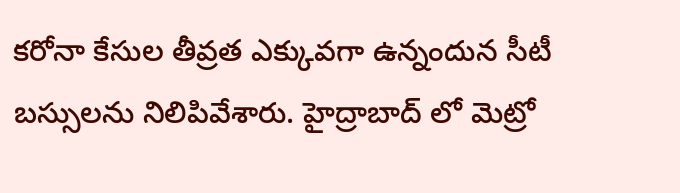కరోనా కేసుల తీవ్రత ఎక్కువగా ఉన్నందున సీటీ బస్సులను నిలిపివేశారు. హైద్రాబాద్ లో మెట్రో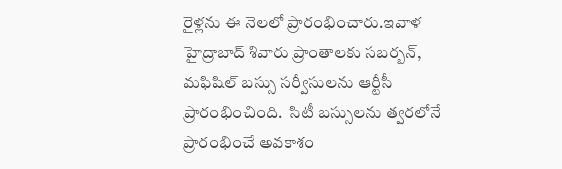రైళ్లను ఈ నెలలో ప్రారంభించారు.ఇవాళ హైద్రాబాద్ శివారు ప్రాంతాలకు సబర్బన్, మఫిషిల్ బస్సు సర్వీసులను ఆర్టీసీ ప్రారంభించింది.  సిటీ బస్సులను త్వరలోనే  ప్రారంభించే అవకాశం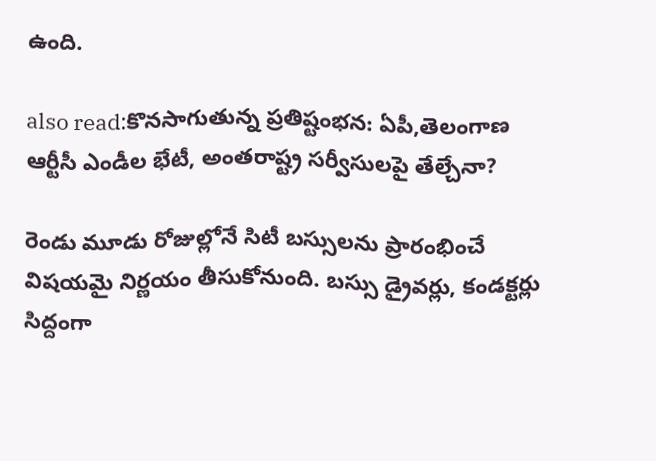ఉంది.

also read:కొనసాగుతున్న ప్రతిష్టంభన: ఏపీ,తెలంగాణ ఆర్టీసీ ఎండీల భేటీ, అంతరాష్ట్ర సర్వీసులపై తేల్చేనా?

రెండు మూడు రోజుల్లోనే సిటీ బస్సులను ప్రారంభించే విషయమై నిర్ణయం తీసుకోనుంది. బస్సు డ్రైవర్లు, కండక్టర్లు సిద్దంగా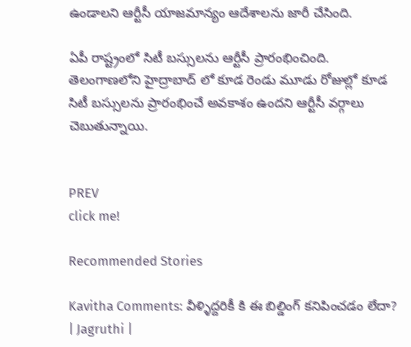ఉండాలని ఆర్టీసీ యాజమాన్యం ఆదేశాలను జారీ చేసింది.

ఏపీ రాష్ట్రంలో సిటీ బస్సులను ఆర్టీసీ ప్రారంభించింది. తెలంగాణలోని హైద్రాబాద్ లో కూడ రెండు మూడు రోజుల్లో కూడ సిటీ బస్సులను ప్రారంభించే అవకాశం ఉందని ఆర్టీసీ వర్గాలు చెబుతున్నాయి.


PREV
click me!

Recommended Stories

Kavitha Comments: వీళ్ళిద్దరికీ కి ఈ బిల్డింగ్ కనిపించడం లేదా? | Jagruthi |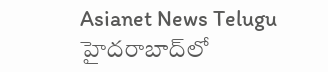Asianet News Telugu
హైదరాబాద్‌లో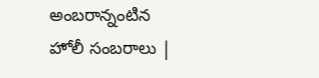అంబరాన్నంటిన హోలీ సంబరాలు |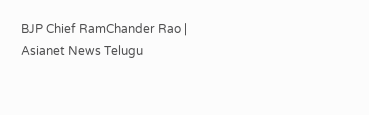BJP Chief RamChander Rao | Asianet News Telugu